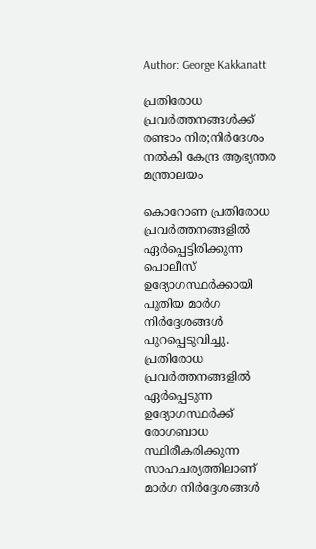Author: George Kakkanatt

പ്രതിരോധ പ്രവര്‍ത്തനങ്ങള്‍ക്ക് രണ്ടാം നിര;നിര്‍ദേശം നല്‍കി കേന്ദ്ര ആഭ്യന്തര മന്ത്രാലയം

കൊറോണ പ്രതിരോധ പ്രവര്‍ത്തനങ്ങളില്‍ ഏര്‍പ്പെട്ടിരിക്കുന്ന പൊലീസ് ഉദ്യോഗസ്ഥര്‍ക്കായി പുതിയ മാര്‍ഗ നിര്‍ദ്ദേശങ്ങള്‍ പുറപ്പെടുവിച്ചു. പ്രതിരോധ പ്രവര്‍ത്തനങ്ങളില്‍ ഏര്‍പ്പെടുന്ന ഉദ്യോഗസ്ഥര്‍ക്ക് രോഗബാധ സ്ഥിരീകരിക്കുന്ന സാഹചര്യത്തിലാണ് മാര്‍ഗ നിര്‍ദ്ദേശങ്ങള്‍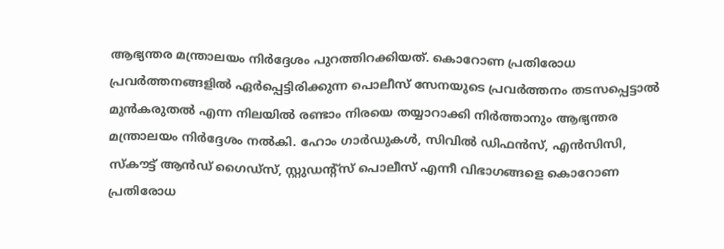ആഭ്യന്തര മന്ത്രാലയം നിര്‍ദ്ദേശം പുറത്തിറക്കിയത്. കൊറോണ പ്രതിരോധ പ്രവര്‍ത്തനങ്ങളില്‍ ഏര്‍പ്പെട്ടിരിക്കുന്ന പൊലീസ് സേനയുടെ പ്രവര്‍ത്തനം തടസപ്പെട്ടാല്‍ മുന്‍കരുതല്‍ എന്ന നിലയില്‍ രണ്ടാം നിരയെ തയ്യാറാക്കി നിര്‍ത്താനും ആഭ്യന്തര മന്ത്രാലയം നിര്‍ദ്ദേശം നല്‍കി. ഹോം ഗാര്‍ഡുകള്‍, സിവില്‍ ഡിഫന്‍സ്, എന്‍സിസി, സ്‌കൗട്ട് ആന്‍ഡ് ഗൈഡ്‌സ്, സ്റ്റുഡന്റ്‌സ് പൊലീസ് എന്നീ വിഭാഗങ്ങളെ കൊറോണ പ്രതിരോധ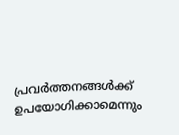പ്രവര്‍ത്തനങ്ങള്‍ക്ക് ഉപയോഗിക്കാമെന്നും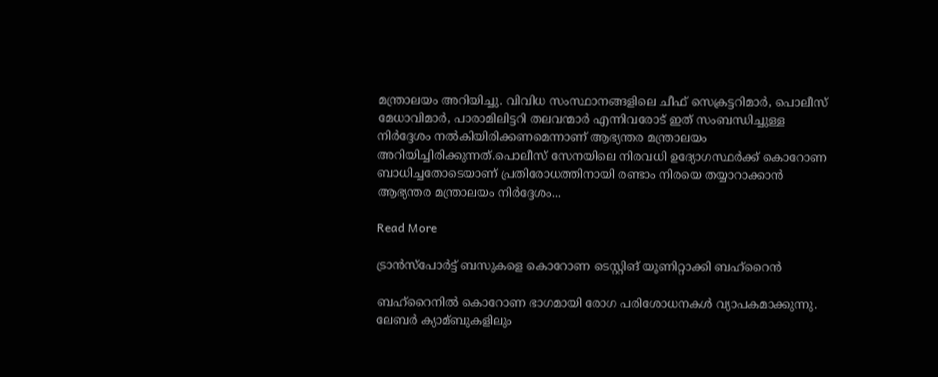മന്ത്രാലയം അറിയിച്ചു. വിവിധ സംസ്ഥാനങ്ങളിലെ ചീഫ് സെക്രട്ടറിമാര്‍, പൊലീസ് മേധാവിമാര്‍, പാരാമിലിട്ടറി തലവന്മാര്‍ എന്നിവരോട് ഇത് സംബന്ധിച്ചുള്ള നിര്‍ദ്ദേശം നല്‍കിയിരിക്കണമെന്നാണ് ആഭ്യന്തര മന്ത്രാലയം അറിയിച്ചിരിക്കുന്നത്.പൊലീസ് സേനയിലെ നിരവധി ഉദ്യോഗസ്ഥര്‍ക്ക് കൊറോണ ബാധിച്ചതോടെയാണ് പ്രതിരോധത്തിനായി രണ്ടാം നിരയെ തയ്യാറാക്കാന്‍ ആഭ്യന്തര മന്ത്രാലയം നിര്‍ദ്ദേശം...

Read More

ട്രാന്‍സ്പോര്‍ട്ട് ബസുകളെ കൊറോണ ടെസ്റ്റിങ് യൂണിറ്റാക്കി ബഹ്‌റൈന്‍

ബഹ്റൈനില്‍ കൊറോണ ഭാഗമായി രോഗ പരിശോധനകള്‍ വ്യാപകമാക്കുന്നു. ലേബര്‍ ക്യാമ്ബുകളിലും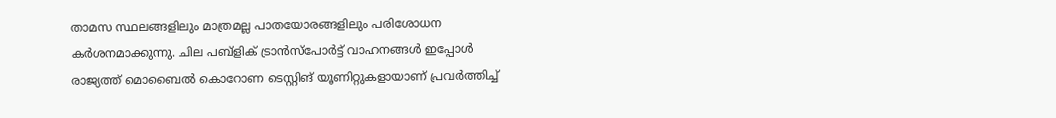താമസ സ്ഥലങ്ങളിലും മാത്രമല്ല പാതയോരങ്ങളിലും പരിശോധന കര്‍ശനമാക്കുന്നു. ചില പബ്ളിക് ട്രാന്‍സ്പോര്‍ട്ട് വാഹനങ്ങള്‍ ഇപ്പോള്‍ രാജ്യത്ത് മൊബൈല്‍ കൊറോണ ടെസ്റ്റിങ് യൂണിറ്റുകളായാണ് പ്രവര്‍ത്തിച്ച്‌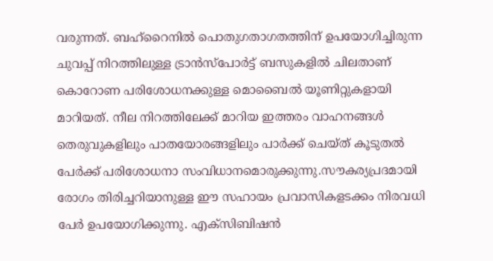വരുന്നത്. ബഹ്റൈനില്‍ പൊതുഗതാഗതത്തിന് ഉപയോഗിച്ചിരുന്ന ചുവപ്പ് നിറത്തിലുള്ള ട്രാന്‍സ്പോര്‍ട്ട് ബസുകളില്‍ ചിലതാണ് കൊറോണ പരിശോധനക്കുള്ള മൊബൈല്‍ യൂണിറ്റുകളായി മാറിയത്. നീല നിറത്തിലേക്ക് മാറിയ ഇത്തരം വാഹനങ്ങള്‍ തെരുവുകളിലും പാതയോരങ്ങളിലും പാര്‍ക്ക് ചെയ്ത് കൂടുതല്‍ പേര്‍ക്ക് പരിശോധനാ സംവിധാനമൊരുക്കുന്നു.സൗകര്യപ്രദമായി രോഗം തിരിച്ചറിയാനുള്ള ഈ സഹായം പ്രവാസികളടക്കം നിരവധി പേര്‍ ഉപയോഗിക്കുന്നു. എക്സിബിഷന്‍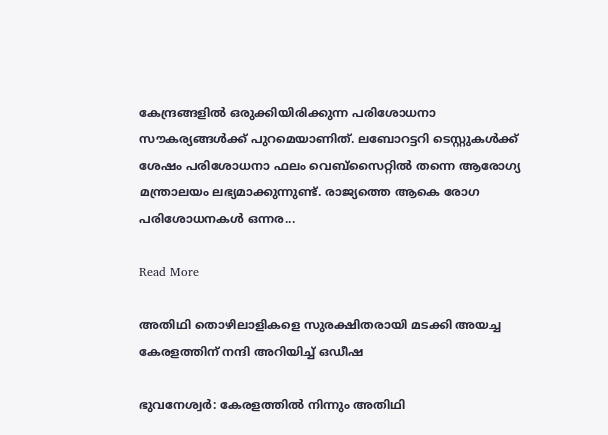കേന്ദ്രങ്ങളില്‍ ഒരുക്കിയിരിക്കുന്ന പരിശോധനാ സൗകര്യങ്ങള്‍ക്ക് പുറമെയാണിത്. ലബോറട്ടറി ടെസ്റ്റുകള്‍ക്ക് ശേഷം പരിശോധനാ ഫലം വെബ്സൈറ്റില്‍ തന്നെ ആരോഗ്യ മന്ത്രാലയം ലഭ്യമാക്കുന്നുണ്ട്. രാജ്യത്തെ ആകെ രോഗ പരിശോധനകള്‍ ഒന്നര...

Read More

അതിഥി തൊഴിലാളികളെ സുരക്ഷിതരായി മടക്കി അയച്ച കേരളത്തിന് നന്ദി അറിയിച്ച്‌ ഒഡീഷ

ഭുവനേശ്വര്‍: കേരളത്തില്‍ നിന്നും അതിഥി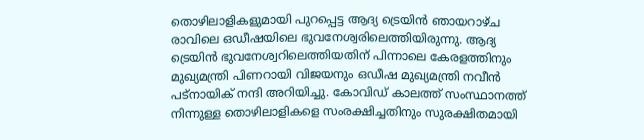തൊഴിലാളികളുമായി പുറപ്പെട്ട ആദ്യ ട്രെയിന്‍ ഞായറാഴ്ച രാവിലെ ഒഡീഷയിലെ ഭുവനേശ്വരിലെത്തിയിരുന്നു. ആദ്യ ട്രെയിന്‍ ഭുവനേശ്വറിലെത്തിയതിന് പിന്നാലെ കേരളത്തിനും മുഖ്യമന്ത്രി പിണറായി വിജയനും ഒഡീഷ മുഖ്യമന്ത്രി നവീന്‍ പട്നായിക് നന്ദി അറിയിച്ചു. കോവിഡ് കാലത്ത് സംസ്ഥാനത്ത് നിന്നുള്ള തൊഴിലാളികളെ സംരക്ഷിച്ചതിനും സുരക്ഷിതമായി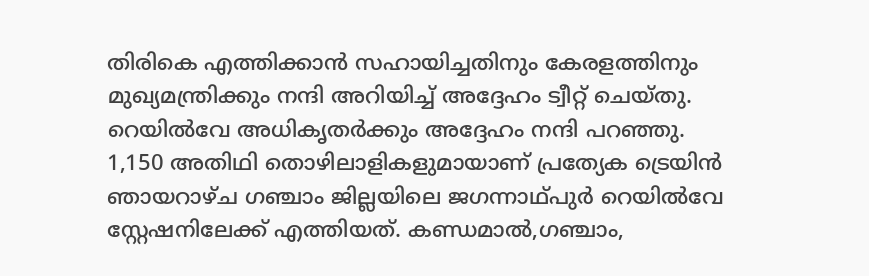തിരികെ എത്തിക്കാന്‍ സഹായിച്ചതിനും കേരളത്തിനും മുഖ്യമന്ത്രിക്കും നന്ദി അറിയിച്ച്‌ അദ്ദേഹം ട്വീറ്റ് ചെയ്തു. റെയില്‍വേ അധികൃതര്‍ക്കും അദ്ദേഹം നന്ദി പറഞ്ഞു. 1,150 അതിഥി തൊഴിലാളികളുമായാണ് പ്രത്യേക ട്രെയിന്‍ ഞായറാഴ്ച ഗഞ്ചാം ജില്ലയിലെ ജഗന്നാഥ്പുര്‍ റെയില്‍വേ സ്റ്റേഷനിലേക്ക് എത്തിയത്. കണ്ഡമാല്‍,ഗഞ്ചാം,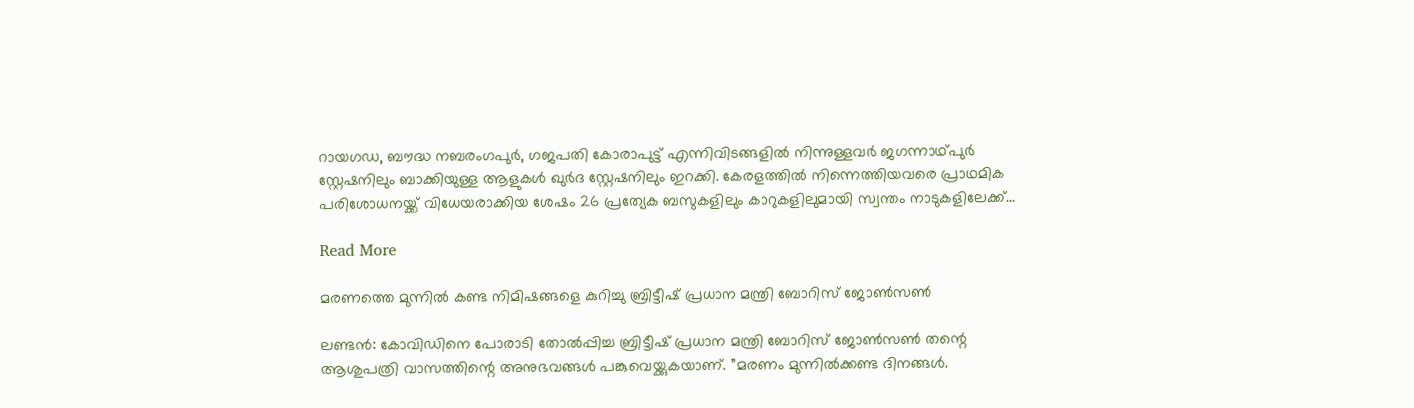റായഗഡ, ബൗദ്ധ നബരംഗപുര്‍, ഗജപതി കോരാപുട്ട് എന്നിവിടങ്ങളില്‍ നിന്നുള്ളവര്‍ ജഗന്നാഥ്പുര്‍ സ്റ്റേഷനിലും ബാക്കിയുള്ള ആളുകള്‍ ഖുര്‍ദ സ്റ്റേഷനിലും ഇറക്കി. കേരളത്തില്‍ നിന്നെത്തിയവരെ പ്രാഥമിക പരിശോധനയ്ക്ക് വിധേയരാക്കിയ ശേഷം 26 പ്രത്യേക ബസുകളിലും കാറുകളിലുമായി സ്വന്തം നാടുകളിലേക്ക്...

Read More

മരണത്തെ മുന്നില്‍ കണ്ട നിമിഷങ്ങളെ കുറിച്ചു ബ്രിട്ടീഷ് പ്രധാന മന്ത്രി ബോറിസ് ജോണ്‍സണ്‍

ലണ്ടന്‍: കോവിഡിനെ പോരാടി തോല്‍പ്പിച്ച ബ്രിട്ടീഷ് പ്രധാന മന്ത്രി ബോറിസ് ജോണ്‍സണ്‍ തന്റെ ആശുപത്രി വാസത്തിന്റെ അനുഭവങ്ങള്‍ പങ്കുവെയ്ക്കുകയാണ്. ”മരണം മുന്നില്‍ക്കണ്ട ദിനങ്ങള്‍.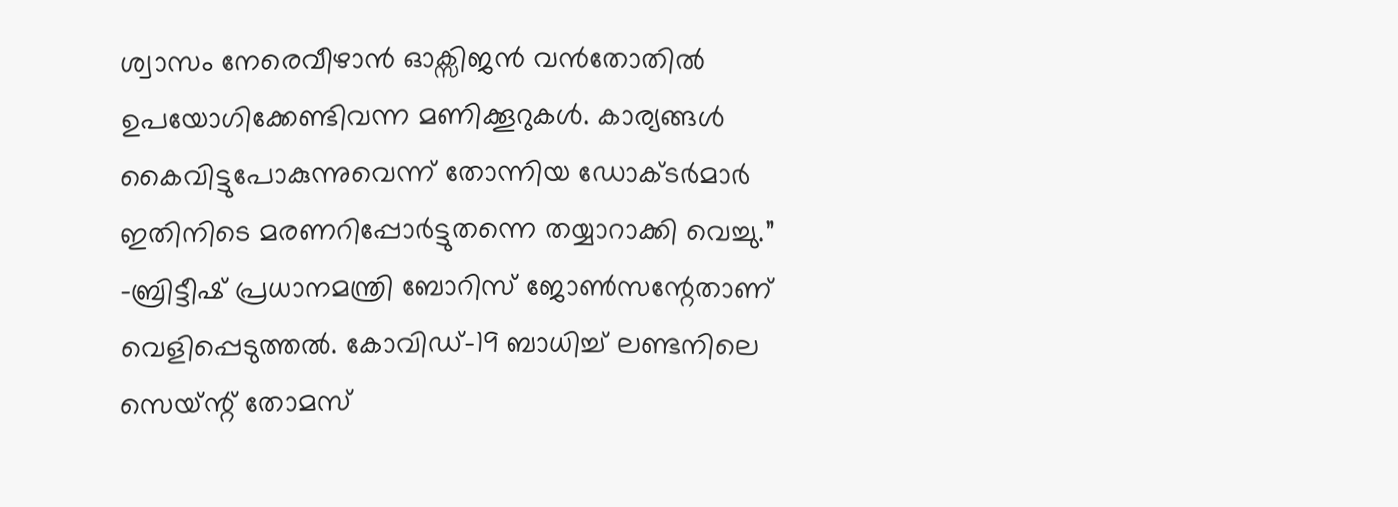ശ്വാസം നേരെവീഴാന്‍ ഓക്സിജന്‍ വന്‍തോതില്‍ ഉപയോഗിക്കേണ്ടിവന്ന മണിക്കൂറുകള്‍. കാര്യങ്ങള്‍ കൈവിട്ടുപോകുന്നുവെന്ന് തോന്നിയ ഡോക്ടര്‍മാര്‍ ഇതിനിടെ മരണറിപ്പോര്‍ട്ടുതന്നെ തയ്യാറാക്കി വെച്ചു.” -ബ്രിട്ടീഷ് പ്രധാനമന്ത്രി ബോറിസ് ജോണ്‍സന്റേതാണ് വെളിപ്പെടുത്തല്‍. കോവിഡ്-19 ബാധിച്ച്‌ ലണ്ടനിലെ സെയ്‌ന്റ് തോമസ്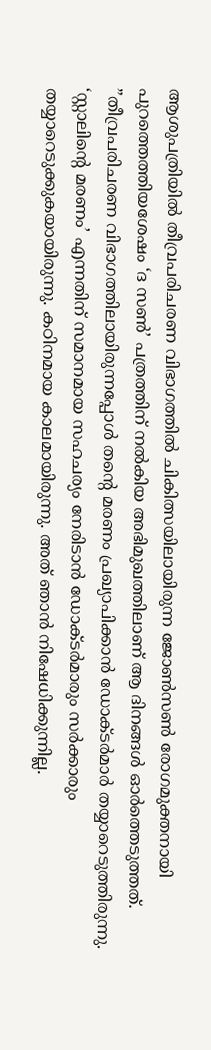ആശുപത്രിയില്‍ തീവ്രപരിചരണ വിഭാഗത്തില്‍ ചികിത്സയിലായിരുന്ന ജോണ്‍സണ്‍ രോഗമുക്തനായി പുറത്തെത്തിയശേഷം ‘ദ സണ്‍’ പത്രത്തിന് നല്‍കിയ അഭിമുഖത്തിലാണ് ആ ദിനങ്ങള്‍ ഓര്‍ത്തെടുത്തത്. ”തീവ്രപരിചരണ വിഭാഗത്തിലായിരുന്നപ്പോള്‍ തന്‍റെ മരണം പ്രഖ്യാപിക്കാന്‍ ഡോക്ടര്‍മാര്‍ തയ്യാറെടുത്തിരുന്നു. ‘സ്റ്റാലിന്‍റെ മരണം’ എന്നതിന് സമാനമായ സഹചര്യം നേരിടാന്‍ ഡോക്ടര്‍മാരും സര്‍ക്കാരും തയ്യാറെടുക്കുകയായിരുന്നു. കഠിനമായ കാലമായിരുന്നു. അത് ഞാന്‍ നിഷേധിക്കുന്നില്ല.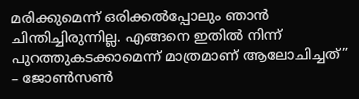മരിക്കുമെന്ന് ഒരിക്കല്‍പ്പോലും ഞാന്‍ ചിന്തിച്ചിരുന്നില്ല. എങ്ങനെ ഇതില്‍ നിന്ന് പുറത്തുകടക്കാമെന്ന് മാത്രമാണ് ആലോചിച്ചത്” – ജോണ്‍സണ്‍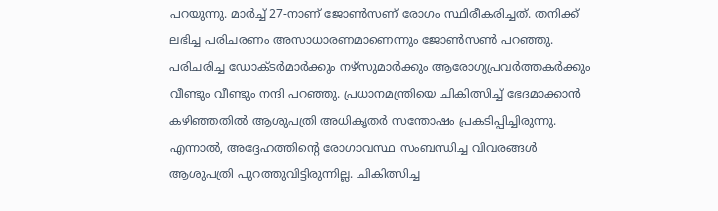പറയുന്നു. മാര്‍ച്ച്‌ 27-നാണ് ജോണ്‍സണ് രോഗം സ്ഥിരീകരിച്ചത്. തനിക്ക് ലഭിച്ച പരിചരണം അസാധാരണമാണെന്നും ജോണ്‍സണ്‍ പറഞ്ഞു. പരിചരിച്ച ഡോക്ടര്‍മാര്‍ക്കും നഴ്‍സുമാര്‍ക്കും ആരോഗ്യപ്രവര്‍ത്തകര്‍ക്കും വീണ്ടും വീണ്ടും നന്ദി പറഞ്ഞു. പ്രധാനമന്ത്രിയെ ചികിത്സിച്ച്‌ ഭേദമാക്കാന്‍ കഴിഞ്ഞതില്‍ ആശുപത്രി അധികൃതര്‍ സന്തോഷം പ്രകടിപ്പിച്ചിരുന്നു. എന്നാല്‍, അദ്ദേഹത്തിന്‍റെ രോഗാവസ്ഥ സംബന്ധിച്ച വിവരങ്ങള്‍ ആശുപത്രി പുറത്തുവിട്ടിരുന്നില്ല. ചികിത്സിച്ച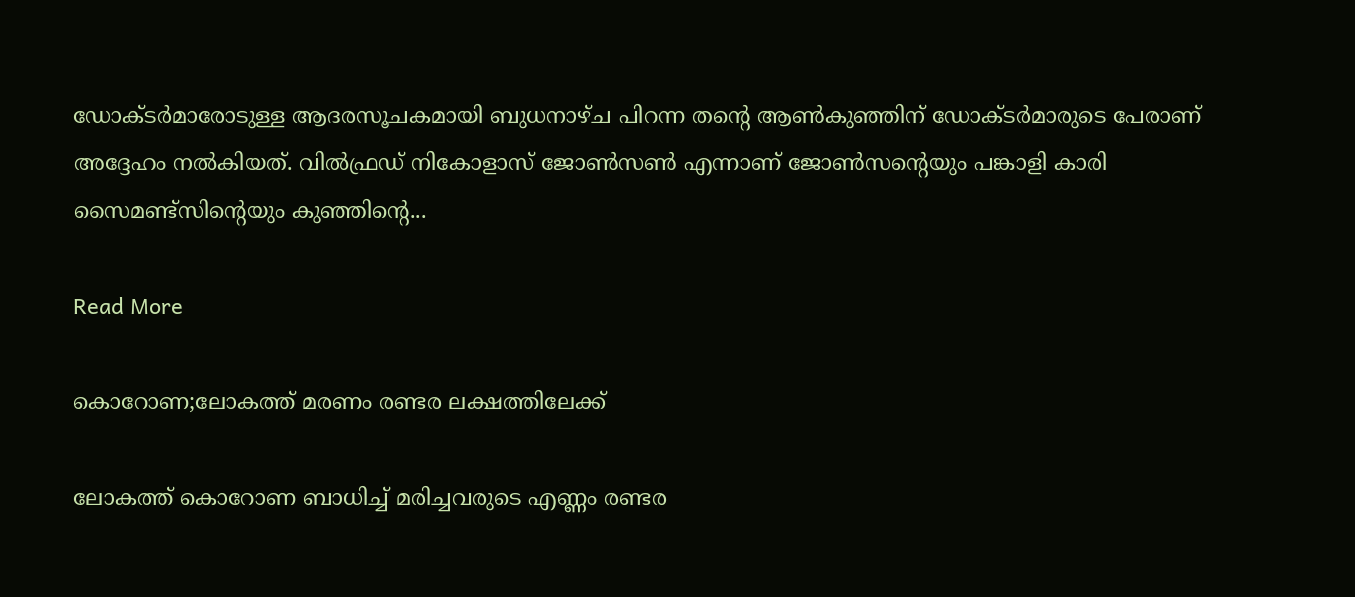ഡോക്ടര്‍മാരോടുള്ള ആദരസൂചകമായി ബുധനാഴ്ച പിറന്ന തന്റെ ആണ്‍കുഞ്ഞിന് ഡോക്ടര്‍മാരുടെ പേരാണ് അദ്ദേഹം നല്‍കിയത്. വില്‍ഫ്രഡ് നികോളാസ് ജോണ്‍സണ്‍ എന്നാണ് ജോണ്‍സന്റെയും പങ്കാളി കാരി സൈമണ്ട്സിന്റെയും കുഞ്ഞിന്റെ...

Read More

കൊറോണ;ലോകത്ത് മരണം രണ്ടര ലക്ഷത്തിലേക്ക്

ലോകത്ത് കൊറോണ ബാധിച്ച്‌ മരിച്ചവരുടെ എണ്ണം രണ്ടര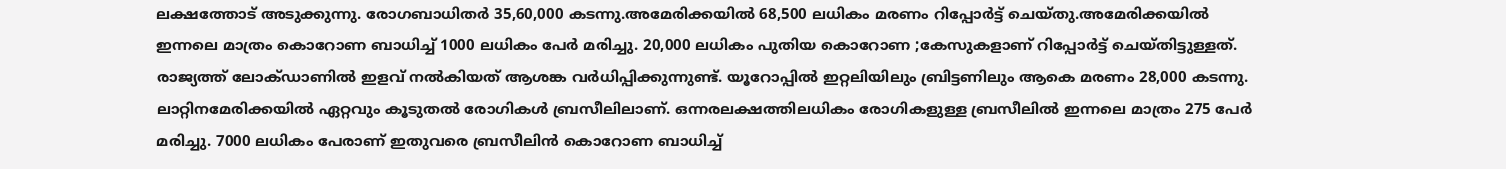ലക്ഷത്തോട് അടുക്കുന്നു. രോഗബാധിതര്‍ 35,60,000 കടന്നു.അമേരിക്കയില്‍ 68,500 ലധികം മരണം റിപ്പോര്‍ട്ട് ചെയ്തു.അമേരിക്കയില്‍ ഇന്നലെ മാത്രം കൊറോണ ബാധിച്ച്‌ 1000 ലധികം പേര്‍ മരിച്ചു. 20,000 ലധികം പുതിയ കൊറോണ ;കേസുകളാണ് റിപ്പോര്‍ട്ട് ചെയ്തിട്ടുള്ളത്. രാജ്യത്ത് ലോക്ഡാണില്‍ ഇളവ് നല്‍കിയത് ആശങ്ക വര്‍ധിപ്പിക്കുന്നുണ്ട്. യൂറോപ്പില്‍ ഇറ്റലിയിലും ബ്രിട്ടണിലും ആകെ മരണം 28,000 കടന്നു. ലാറ്റിനമേരിക്കയില്‍ ഏറ്റവും കൂടുതല്‍ രോഗികള്‍ ബ്രസീലിലാണ്. ഒന്നരലക്ഷത്തിലധികം രോഗികളുള്ള ബ്രസീലില്‍ ഇന്നലെ മാത്രം 275 പേര്‍ മരിച്ചു. 7000 ലധികം പേരാണ് ഇതുവരെ ബ്രസീലിന്‍ കൊറോണ ബാധിച്ച്‌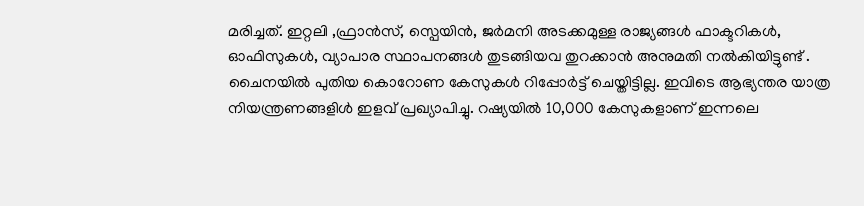മരിച്ചത്. ഇറ്റലി ,ഫ്രാന്‍സ്, സ്പെയിന്‍, ജര്‍മനി അടക്കമുള്ള രാജ്യങ്ങള്‍ ഫാക്ടറികള്‍, ഓഫിസുകള്‍, വ്യാപാര സ്ഥാപനങ്ങള്‍ തുടങ്ങിയവ തുറക്കാന്‍ അനുമതി നല്‍കിയിട്ടുണ്ട് . ചൈനയില്‍ പുതിയ കൊറോണ കേസുകള്‍ റിപ്പോര്‍ട്ട് ചെയ്തിട്ടില്ല. ഇവിടെ ആഭ്യന്തര യാത്ര നിയന്ത്രണങ്ങളിള്‍ ഇളവ് പ്രഖ്യാപിച്ചു. റഷ്യയില്‍ 10,000 കേസുകളാണ് ഇന്നലെ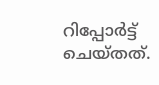റിപ്പോര്‍ട്ട് ചെയ്തത്.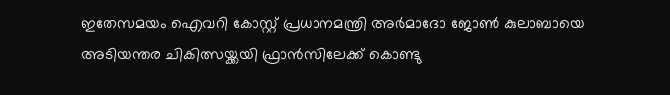ഇതേസമയം ഐവറി കോസ്റ്റ് പ്രധാനമന്ത്രി അര്‍മാദോ ജോണ്‍ കുലാബായെ അടിയന്തര ചികിത്സയ്ക്കയി ഫ്രാന്‍സിലേക്ക് കൊണ്ടു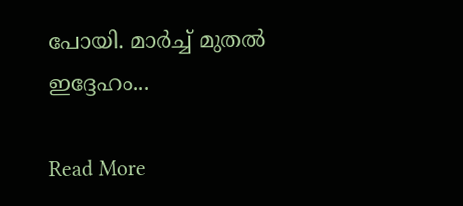പോയി. മാര്‍ച്ച്‌ മുതല്‍ ഇദ്ദേഹം...

Read More